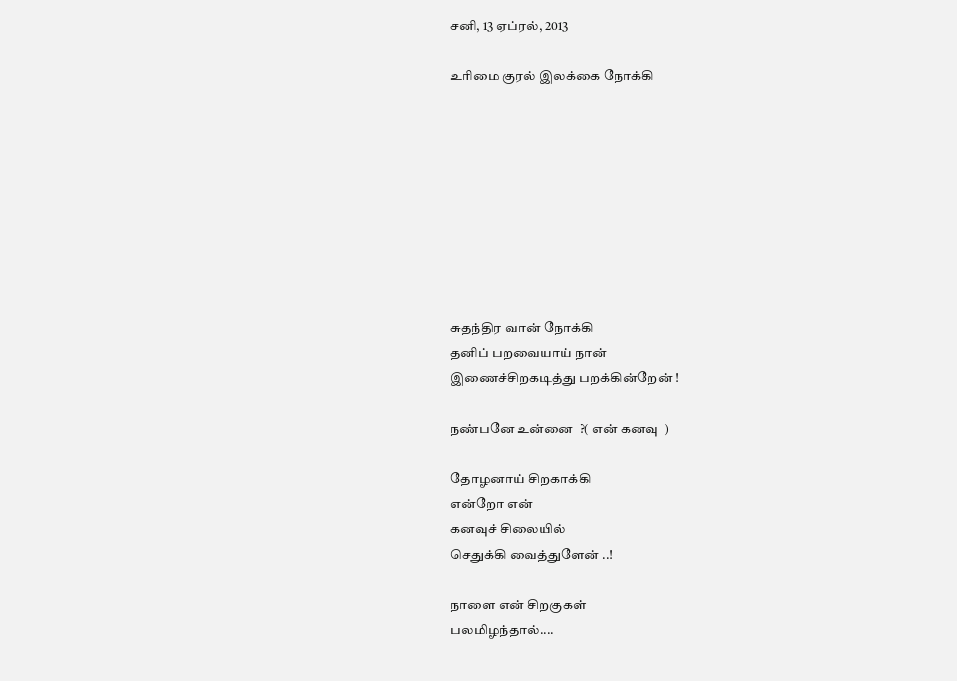சனி, 13 ஏப்ரல், 2013

உரிமை குரல் இலக்கை நோக்கி









சுதந்திர வான் நோக்கி
தனிப் பறவையாய் நான்
இணைச்சிறகடித்து பறக்கின்றேன் !

நண்பனே உன்னை  ?( என் கனவு  )

தோழனாய் சிறகாக்கி
என்றோ என்
கனவுச் சிலையில்
செதுக்கி வைத்துளேன் ..!

நாளை என் சிறகுகள்
பலமிழந்தால்....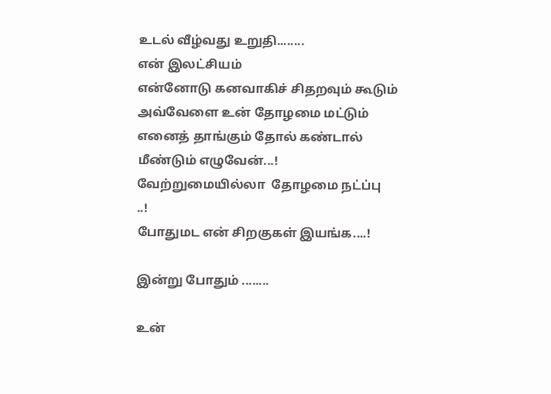உடல் வீழ்வது உறுதி........
என் இலட்சியம்
என்னோடு கனவாகிச் சிதறவும் கூடும்
அவ்வேளை உன் தோழமை மட்டும்
எனைத் தாங்கும் தோல் கண்டால்
மீண்டும் எழுவேன்...!
வேற்றுமையில்லா  தோழமை நட்ப்பு
..!
போதுமட என் சிறகுகள் இயங்க....!

இன்று போதும் ........

உன்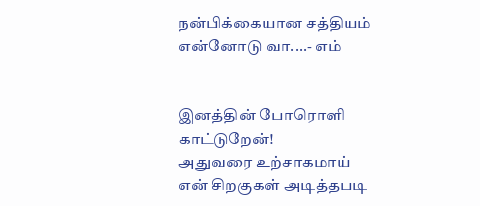நன்பிக்கையான சத்தியம்
என்னோடு வா....- எம்


இனத்தின் போரொளி காட்டுறேன்!
அதுவரை உற்சாகமாய்
என் சிறகுகள் அடித்தபடி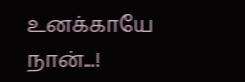உனக்காயே நான்...!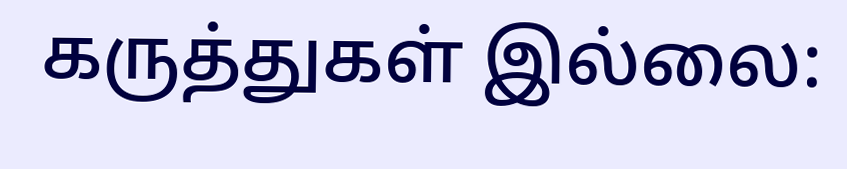கருத்துகள் இல்லை: